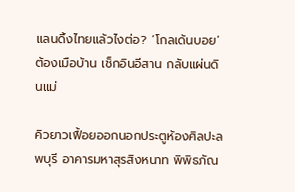แลนดิ้งไทยแล้วไงต่อ? ‘โกลเด้นบอย’ ต้องเมือบ้าน เช็กอินอีสาน กลับแผ่นดินแม่

คิวยาวเฟื้อยออกนอกประตูห้องศิลปะลพบุรี อาคารมหาสุรสิงหนาท พิพิธภัณ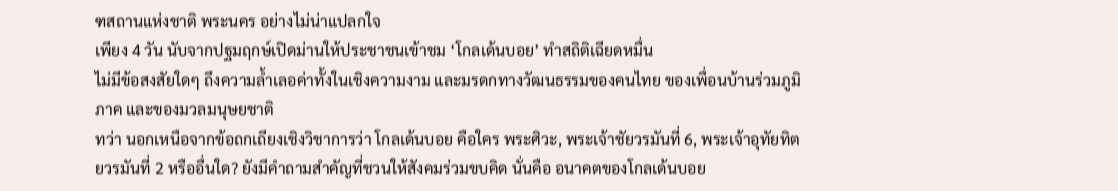ฑสถานแห่งชาติ พระนคร อย่างไม่น่าแปลกใจ
เพียง 4 วัน นับจากปฐมฤกษ์เปิดม่านให้ประชาชนเข้าชม ‘โกลเด้นบอย’ ทำสถิติเฉียดหมื่น
ไม่มีข้อสงสัยใดๆ ถึงความล้ำเลอค่าทั้งในเชิงความงาม และมรดกทางวัฒนธรรมของคนไทย ของเพื่อนบ้านร่วมภูมิภาค และของมวลมนุษยชาติ
ทว่า นอกเหนือจากข้อถกเถียงเชิงวิชาการว่า โกลเด้นบอย คือใคร พระศิวะ, พระเจ้าชัยวรมันที่ 6, พระเจ้าอุทัยทิตยวรมันที่ 2 หรืออื่นใด? ยังมีคำถามสำคัญที่ชวนให้สังคมร่วมขบคิด นั่นคือ อนาคตของโกลเด้นบอย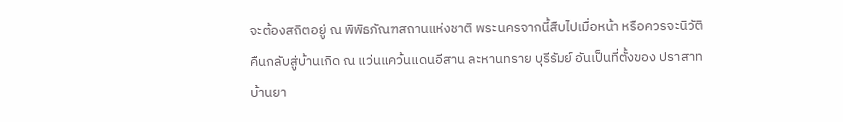จะต้องสถิตอยู่ ณ พิพิธภัณฑสถานแห่งชาติ พระนครจากนี้สืบไปเมื่อหน้า หรือควรจะนิวัติคืนกลับสู่บ้านเกิด ณ แว่นแคว้นแดนอีสาน ละหานทราย บุรีรัมย์ อันเป็นที่ตั้งของ ปราสาทบ้านยา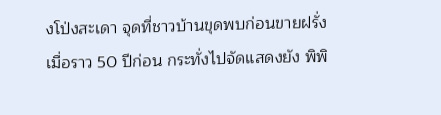งโป่งสะเดา จุดที่ชาวบ้านขุดพบก่อนขายฝรั่งเมื่อราว 50 ปีก่อน กระทั่งไปจัดแสดงยัง พิพิ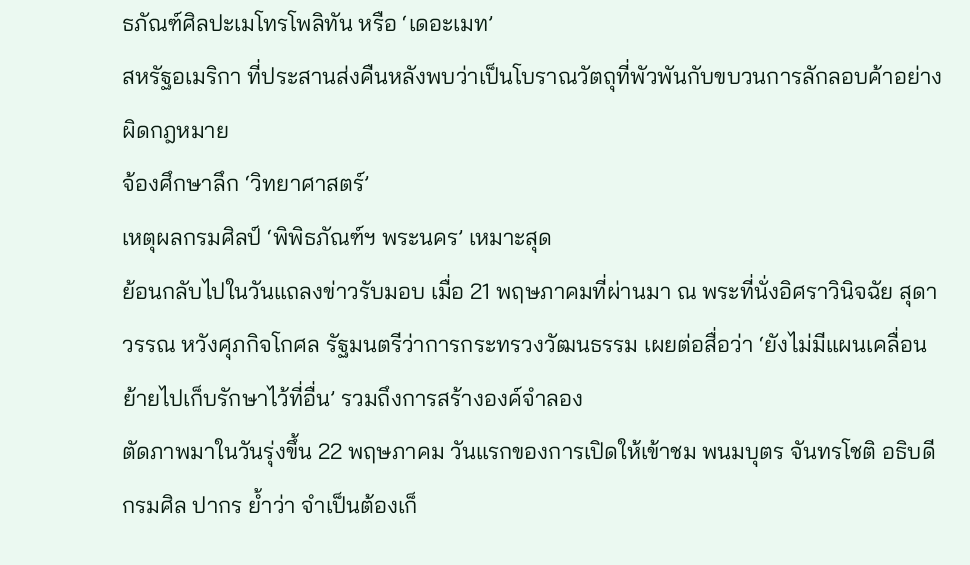ธภัณฑ์ศิลปะเมโทรโพลิทัน หรือ ‘เดอะเมท’
สหรัฐอเมริกา ที่ประสานส่งคืนหลังพบว่าเป็นโบราณวัตถุที่พัวพันกับขบวนการลักลอบค้าอย่างผิดกฎหมาย
จ้องศึกษาลึก ‘วิทยาศาสตร์’
เหตุผลกรมศิลป์ ‘พิพิธภัณฑ์ฯ พระนคร’ เหมาะสุด
ย้อนกลับไปในวันแถลงข่าวรับมอบ เมื่อ 21 พฤษภาคมที่ผ่านมา ณ พระที่นั่งอิศราวินิจฉัย สุดาวรรณ หวังศุภกิจโกศล รัฐมนตรีว่าการกระทรวงวัฒนธรรม เผยต่อสื่อว่า ‘ยังไม่มีแผนเคลื่อนย้ายไปเก็บรักษาไว้ที่อื่น’ รวมถึงการสร้างองค์จำลอง
ตัดภาพมาในวันรุ่งขึ้น 22 พฤษภาคม วันแรกของการเปิดให้เข้าชม พนมบุตร จันทรโชติ อธิบดีกรมศิล ปากร ย้ำว่า จำเป็นต้องเก็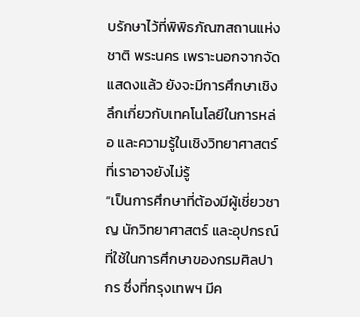บรักษาไว้ที่พิพิธภัณฑสถานแห่งชาติ พระนคร เพราะนอกจากจัดแสดงแล้ว ยังจะมีการศึกษาเชิงลึกเกี่ยวกับเทคโนโลยีในการหล่อ และความรู้ในเชิงวิทยาศาสตร์ที่เราอาจยังไม่รู้
“เป็นการศึกษาที่ต้องมีผู้เชี่ยวชาญ นักวิทยาศาสตร์ และอุปกรณ์ที่ใช้ในการศึกษาของกรมศิลปากร ซึ่งที่กรุงเทพฯ มีค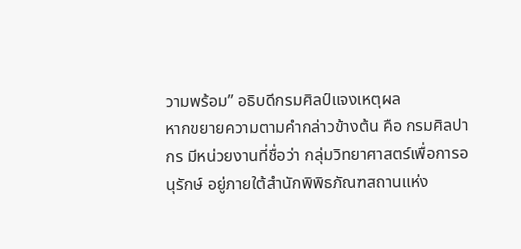วามพร้อม” อธิบดีกรมศิลป์แจงเหตุผล
หากขยายความตามคำกล่าวข้างต้น คือ กรมศิลปากร มีหน่วยงานที่ชื่อว่า กลุ่มวิทยาศาสตร์เพื่อการอนุรักษ์ อยู่ภายใต้สำนักพิพิธภัณฑสถานแห่ง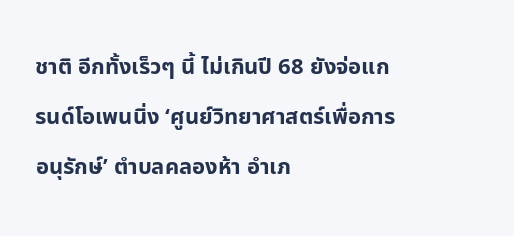ชาติ อีกทั้งเร็วๆ นี้ ไม่เกินปี 68 ยังจ่อแกรนด์โอเพนนิ่ง ‘ศูนย์วิทยาศาสตร์เพื่อการอนุรักษ์’ ตำบลคลองห้า อำเภ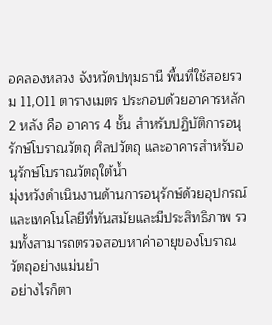อคลองหลวง จังหวัดปทุมธานี พื้นที่ใช้สอยรวม 11,011 ตารางเมตร ประกอบด้วยอาคารหลัก 2 หลัง คือ อาคาร 4 ชั้น สำหรับปฏิบัติการอนุรักษ์โบราณวัตถุ ศิลปวัตถุ และอาคารสำหรับอนุรักษ์โบราณวัตถุใต้น้ำ
มุ่งหวังดำเนินงานด้านการอนุรักษ์ด้วยอุปกรณ์ และเทคโนโลยีที่ทันสมัยและมีประสิทธิภาพ รวมทั้งสามารถตรวจสอบหาค่าอายุของโบราณวัตถุอย่างแม่นยำ
อย่างไรก็ตา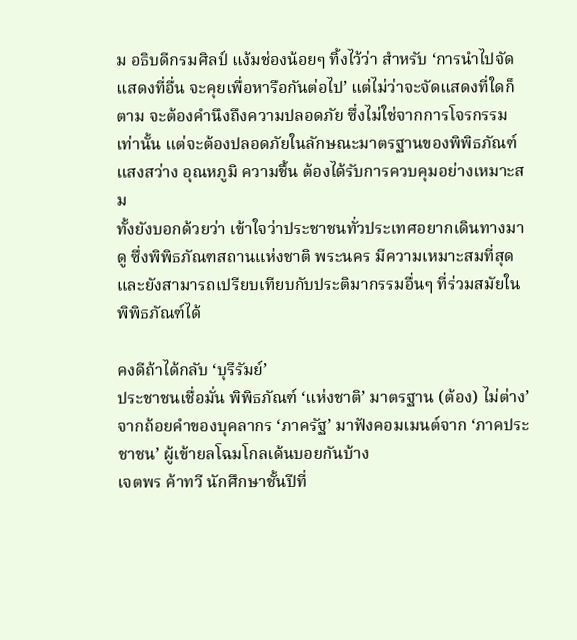ม อธิบดีกรมศิลป์ แง้มช่องน้อยๆ ทิ้งไว้ว่า สำหรับ ‘การนำไปจัดแสดงที่อื่น จะคุยเพื่อหารือกันต่อไป’ แต่ไม่ว่าจะจัดแสดงที่ใดก็ตาม จะต้องคำนึงถึงความปลอดภัย ซึ่งไม่ใช่จากการโจรกรรมเท่านั้น แต่จะต้องปลอดภัยในลักษณะมาตรฐานของพิพิธภัณฑ์ แสงสว่าง อุณหภูมิ ความชื้น ต้องได้รับการควบคุมอย่างเหมาะสม
ทั้งยังบอกด้วยว่า เข้าใจว่าประชาชนทั่วประเทศอยากเดินทางมาดู ซึ่งพิพิธภัณฑสถานแห่งชาติ พระนคร มีความเหมาะสมที่สุด และยังสามารถเปรียบเทียบกับประติมากรรมอื่นๆ ที่ร่วมสมัยในพิพิธภัณฑ์ได้

คงดีถ้าได้กลับ ‘บุรีรัมย์’
ประชาชนเชื่อมั่น พิพิธภัณฑ์ ‘แห่งชาติ’ มาตรฐาน (ต้อง) ไม่ต่าง’
จากถ้อยคำของบุคลากร ‘ภาครัฐ’ มาฟังคอมเมนต์จาก ‘ภาคประชาชน’ ผู้เข้ายลโฉมโกลเด้นบอยกันบ้าง
เจตพร ค้าทวี นักศึกษาชั้นปีที่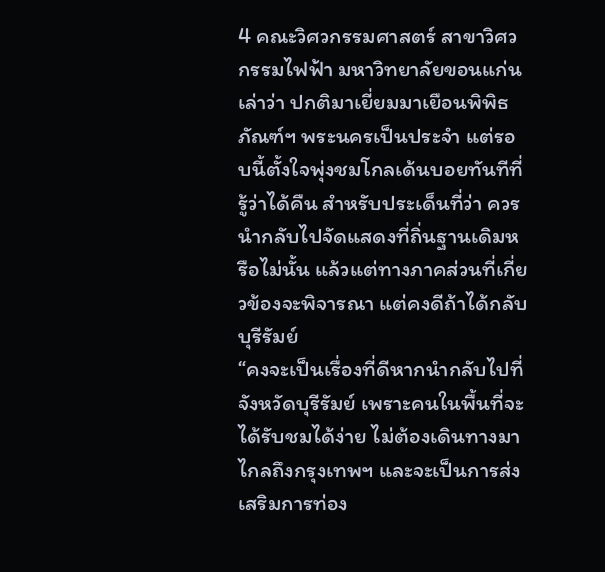4 คณะวิศวกรรมศาสตร์ สาขาวิศวกรรมไฟฟ้า มหาวิทยาลัยขอนแก่น เล่าว่า ปกติมาเยี่ยมมาเยือนพิพิธภัณฑ์ฯ พระนครเป็นประจำ แต่รอบนี้ตั้งใจพุ่งชมโกลเด้นบอยทันทีที่รู้ว่าได้คืน สำหรับประเด็นที่ว่า ควรนำกลับไปจัดแสดงที่ถิ่นฐานเดิมหรือไม่นั้น แล้วแต่ทางภาคส่วนที่เกี่ยวข้องจะพิจารณา แต่คงดีถ้าได้กลับบุรีรัมย์
“คงจะเป็นเรื่องที่ดีหากนำกลับไปที่จังหวัดบุรีรัมย์ เพราะคนในพื้นที่จะได้รับชมได้ง่าย ไม่ต้องเดินทางมาไกลถึงกรุงเทพฯ และจะเป็นการส่งเสริมการท่อง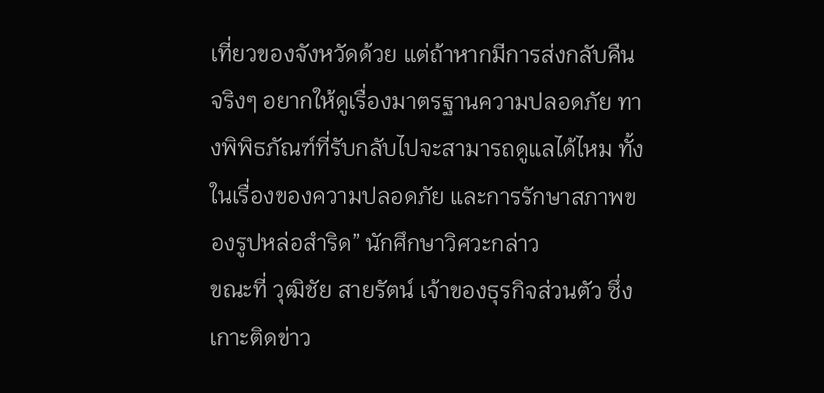เที่ยวของจังหวัดด้วย แต่ถ้าหากมีการส่งกลับคืนจริงๆ อยากให้ดูเรื่องมาตรฐานความปลอดภัย ทางพิพิธภัณฑ์ที่รับกลับไปจะสามารถดูแลได้ไหม ทั้งในเรื่องของความปลอดภัย และการรักษาสภาพของรูปหล่อสำริด” นักศึกษาวิศวะกล่าว
ขณะที่ วุฒิชัย สายรัตน์ เจ้าของธุรกิจส่วนตัว ซึ่งเกาะติดข่าว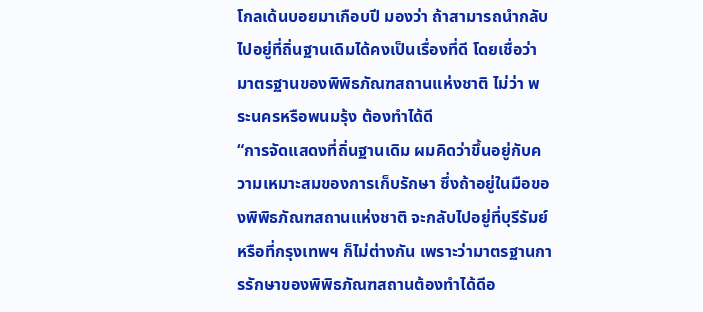โกลเด้นบอยมาเกือบปี มองว่า ถ้าสามารถนำกลับไปอยู่ที่ถิ่นฐานเดิมได้คงเป็นเรื่องที่ดี โดยเชื่อว่ามาตรฐานของพิพิธภัณฑสถานแห่งชาติ ไม่ว่า พระนครหรือพนมรุ้ง ต้องทำได้ดี
“การจัดแสดงที่ถิ่นฐานเดิม ผมคิดว่าขึ้นอยู่กับความเหมาะสมของการเก็บรักษา ซึ่งถ้าอยู่ในมือของพิพิธภัณฑสถานแห่งชาติ จะกลับไปอยู่ที่บุรีรัมย์ หรือที่กรุงเทพฯ ก็ไม่ต่างกัน เพราะว่ามาตรฐานการรักษาของพิพิธภัณฑสถานต้องทำได้ดีอ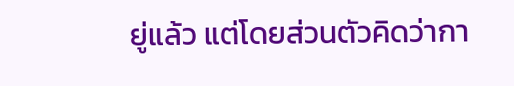ยู่แล้ว แต่โดยส่วนตัวคิดว่ากา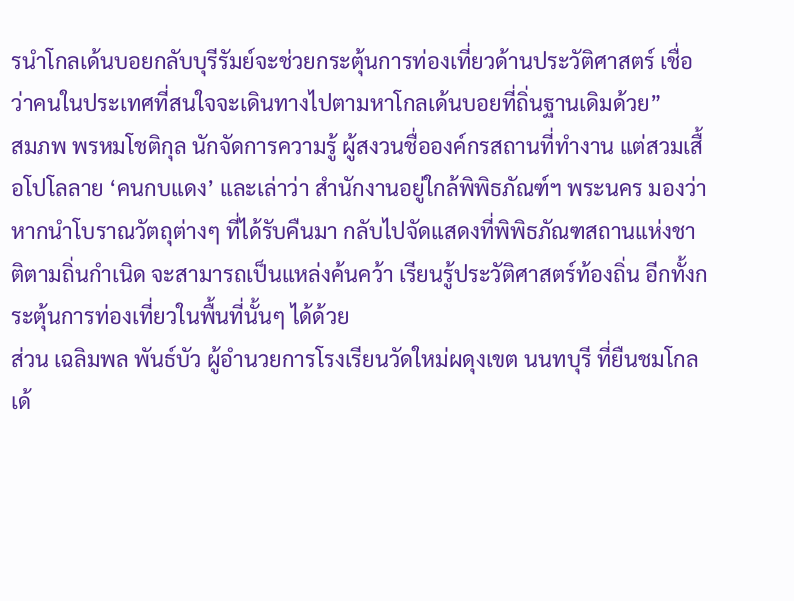รนำโกลเด้นบอยกลับบุรีรัมย์จะช่วยกระตุ้นการท่องเที่ยวด้านประวัติศาสตร์ เชื่อว่าคนในประเทศที่สนใจจะเดินทางไปตามหาโกลเด้นบอยที่ถิ่นฐานเดิมด้วย”
สมภพ พรหมโชติกุล นักจัดการความรู้ ผู้สงวนชื่อองค์กรสถานที่ทำงาน แต่สวมเสื้อโปโลลาย ‘คนกบแดง’ และเล่าว่า สำนักงานอยู่ใกล้พิพิธภัณฑ์ฯ พระนคร มองว่า หากนำโบราณวัตถุต่างๆ ที่ได้รับคืนมา กลับไปจัดแสดงที่พิพิธภัณฑสถานแห่งชาติตามถิ่นกำเนิด จะสามารถเป็นแหล่งค้นคว้า เรียนรู้ประวัติศาสตร์ท้องถิ่น อีกทั้งกระตุ้นการท่องเที่ยวในพื้นที่นั้นๆ ได้ด้วย
ส่วน เฉลิมพล พันธ์บัว ผู้อำนวยการโรงเรียนวัดใหม่ผดุงเขต นนทบุรี ที่ยืนชมโกลเด้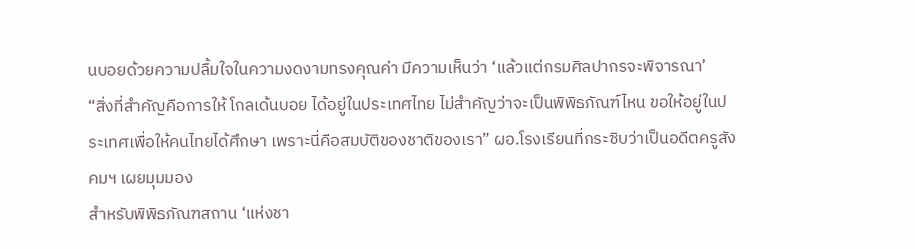นบอยด้วยความปลื้มใจในความงดงามทรงคุณค่า มีความเห็นว่า ‘แล้วแต่กรมศิลปากรจะพิจารณา’
“สิ่งที่สำคัญคือการให้ โกลเด้นบอย ได้อยู่ในประเทศไทย ไม่สำคัญว่าจะเป็นพิพิธภัณฑ์ไหน ขอให้อยู่ในประเทศเพื่อให้คนไทยได้ศึกษา เพราะนี่คือสมบัติของชาติของเรา” ผอ.โรงเรียนที่กระซิบว่าเป็นอดีตครูสังคมฯ เผยมุมมอง
สำหรับพิพิธภัณฑสถาน ‘แห่งชา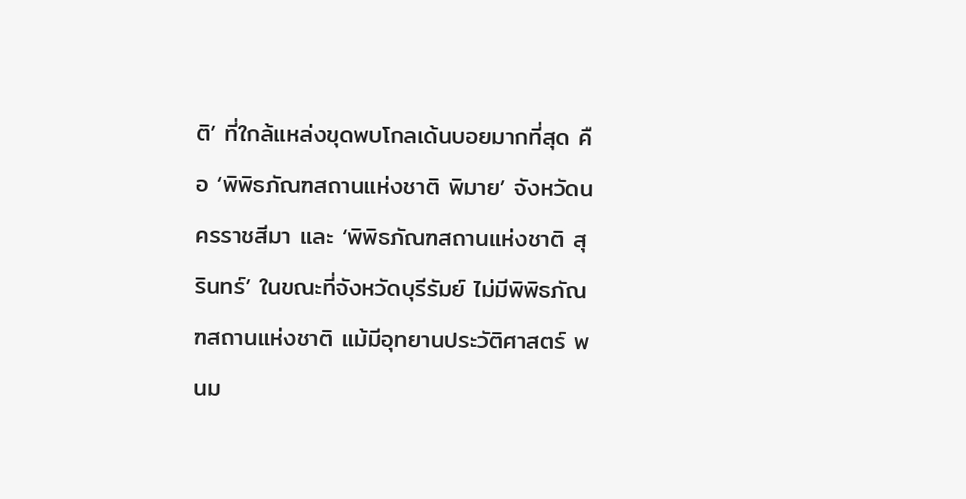ติ’ ที่ใกล้แหล่งขุดพบโกลเด้นบอยมากที่สุด คือ ‘พิพิธภัณฑสถานแห่งชาติ พิมาย’ จังหวัดนครราชสีมา และ ‘พิพิธภัณฑสถานแห่งชาติ สุรินทร์’ ในขณะที่จังหวัดบุรีรัมย์ ไม่มีพิพิธภัณฑสถานแห่งชาติ แม้มีอุทยานประวัติศาสตร์ พนม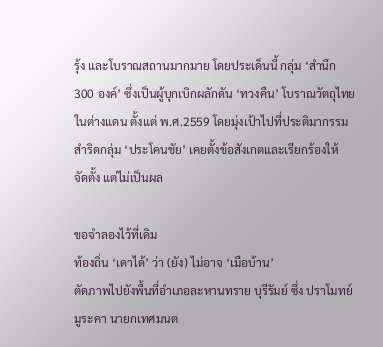รุ้ง และโบราณสถานมากมาย โดยประเด็นนี้ กลุ่ม ‘สำนึก 300 องค์’ ซึ่งเป็นผู้บุกเบิกผลักดัน ‘ทวงคืน’ โบราณวัตถุไทยในต่างแดน ตั้งแต่ พ.ศ.2559 โดยมุ่งเป้าไปที่ประติมากรรมสำริดกลุ่ม ‘ประโคนชัย’ เคยตั้งข้อสังเกตและเรียกร้องให้
จัดตั้ง แต่ไม่เป็นผล

ขอจำลองไว้ที่เดิม
ท้องถิ่น ‘เดาได้’ ว่า (ยัง) ไม่อาจ ‘เมือบ้าน’
ตัดภาพไปยังพื้นที่อำเภอละหานทราย บุรีรัมย์ ซึ่ง ปราโมทย์ มูระคา นายกเทศมนต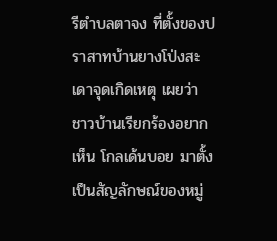รีตำบลตาจง ที่ตั้งของปราสาทบ้านยางโป่งสะเดาจุดเกิดเหตุ เผยว่า ชาวบ้านเรียกร้องอยากเห็น โกลเด้นบอย มาตั้งเป็นสัญลักษณ์ของหมู่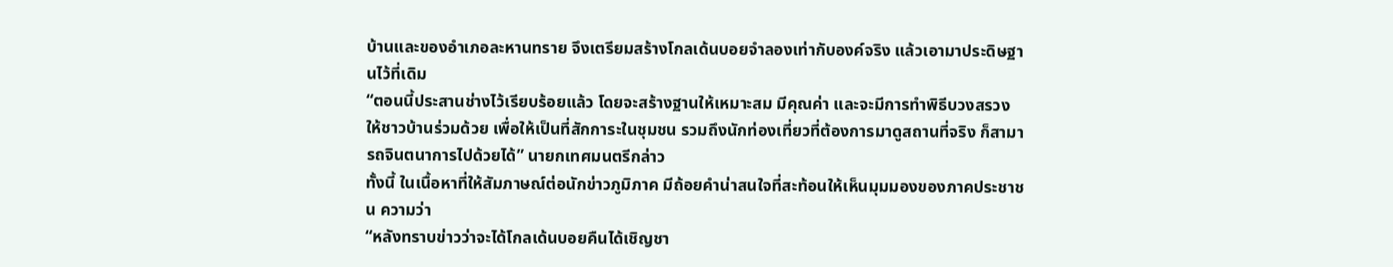บ้านและของอำเภอละหานทราย จึงเตรียมสร้างโกลเด้นบอยจำลองเท่ากับองค์จริง แล้วเอามาประดิษฐานไว้ที่เดิม
“ตอนนี้ประสานช่างไว้เรียบร้อยแล้ว โดยจะสร้างฐานให้เหมาะสม มีคุณค่า และจะมีการทำพิธีบวงสรวงให้ชาวบ้านร่วมด้วย เพื่อให้เป็นที่สักการะในชุมชน รวมถึงนักท่องเที่ยวที่ต้องการมาดูสถานที่จริง ก็สามารถจินตนาการไปด้วยได้” นายกเทศมนตรีกล่าว
ทั้งนี้ ในเนื้อหาที่ให้สัมภาษณ์ต่อนักข่าวภูมิภาค มีถ้อยคำน่าสนใจที่สะท้อนให้เห็นมุมมองของภาคประชาชน ความว่า
“หลังทราบข่าวว่าจะได้โกลเด้นบอยคืนได้เชิญชา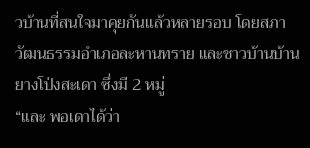วบ้านที่สนใจมาคุยกันแล้วหลายรอบ โดยสภาวัฒนธรรมอำเภอละหานทราย และชาวบ้านบ้านยางโป่งสะเดา ซึ่งมี 2 หมู่
“และ พอเดาได้ว่า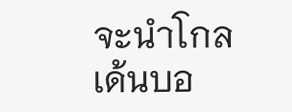จะนำโกลเด้นบอ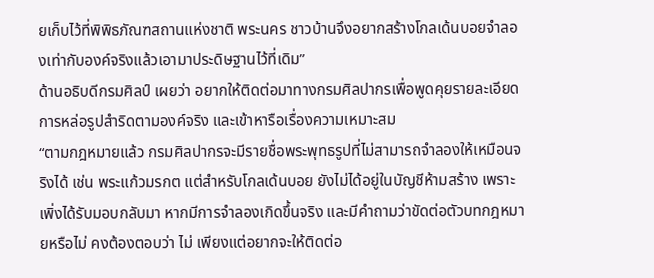ยเก็บไว้ที่พิพิธภัณฑสถานแห่งชาติ พระนคร ชาวบ้านจึงอยากสร้างโกลเด้นบอยจำลองเท่ากับองค์จริงแล้วเอามาประดิษฐานไว้ที่เดิม”
ด้านอธิบดีกรมศิลป์ เผยว่า อยากให้ติดต่อมาทางกรมศิลปากรเพื่อพูดคุยรายละเอียดการหล่อรูปสำริดตามองค์จริง และเข้าหารือเรื่องความเหมาะสม
“ตามกฎหมายแล้ว กรมศิลปากรจะมีรายชื่อพระพุทธรูปที่ไม่สามารถจำลองให้เหมือนจริงได้ เช่น พระแก้วมรกต แต่สำหรับโกลเด้นบอย ยังไม่ได้อยู่ในบัญชีห้ามสร้าง เพราะเพิ่งได้รับมอบกลับมา หากมีการจำลองเกิดขึ้นจริง และมีคำถามว่าขัดต่อตัวบทกฎหมายหรือไม่ คงต้องตอบว่า ไม่ เพียงแต่อยากจะให้ติดต่อ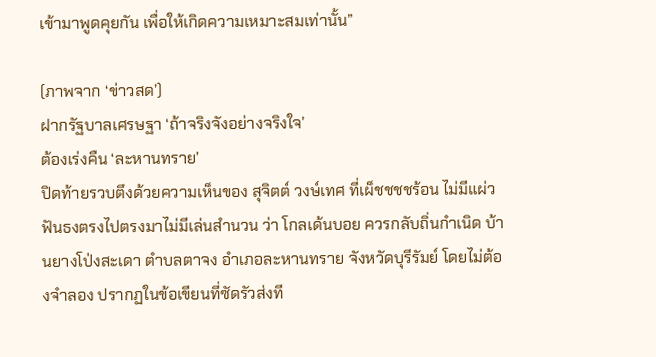เข้ามาพูดคุยกัน เพื่อให้เกิดความเหมาะสมเท่านั้น”

(ภาพจาก ‘ข่าวสด’)
ฝากรัฐบาลเศรษฐา ‘ถ้าจริงจังอย่างจริงใจ’
ต้องเร่งคืน ‘ละหานทราย’
ปิดท้ายรวบตึงด้วยความเห็นของ สุจิตต์ วงษ์เทศ ที่เผ็ชชชชร้อน ไม่มีแผ่ว ฟันธงตรงไปตรงมาไม่มีเล่นสำนวน ว่า โกลเด้นบอย ควรกลับถิ่นกำเนิด บ้านยางโป่งสะเดา ตำบลตาจง อำเภอละหานทราย จังหวัดบุรีรัมย์ โดยไม่ต้องจำลอง ปรากฏในข้อเขียนที่ซัดรัวส่งที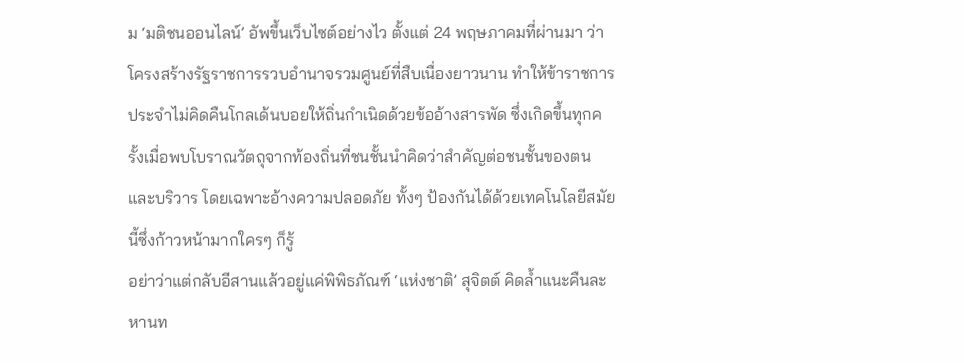ม ‘มติชนออนไลน์’ อัพขึ้นเว็บไซต์อย่างไว ตั้งแต่ 24 พฤษภาคมที่ผ่านมา ว่า โครงสร้างรัฐราชการรวบอำนาจรวมศูนย์ที่สืบเนื่องยาวนาน ทำให้ข้าราชการประจำไม่คิดคืนโกลเด้นบอยให้ถิ่นกำเนิดด้วยข้ออ้างสารพัด ซึ่งเกิดขึ้นทุกครั้งเมื่อพบโบราณวัตถุจากท้องถิ่นที่ชนชั้นนำคิดว่าสำคัญต่อชนชั้นของตนและบริวาร โดยเฉพาะอ้างความปลอดภัย ทั้งๆ ป้องกันได้ด้วยเทคโนโลยีสมัยนี้ซึ่งก้าวหน้ามากใครๆ ก็รู้
อย่าว่าแต่กลับอีสานแล้วอยู่แค่พิพิธภัณฑ์ ‘แห่งชาติ’ สุจิตต์ คิดล้ำแนะคืนละหานท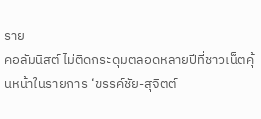ราย
คอลัมนิสต์ ไม่ติดกระดุมตลอดหลายปีที่ชาวเน็ตคุ้นหน้าในรายการ ‘ขรรค์ชัย-สุจิตต์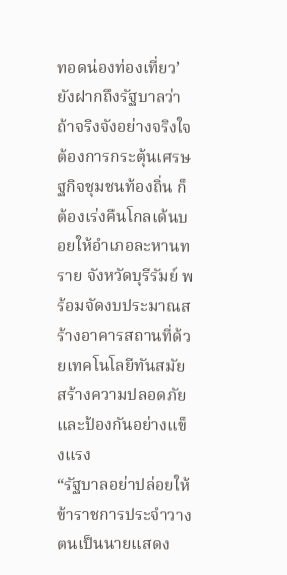ทอดน่องท่องเที่ยว’ ยังฝากถึงรัฐบาลว่า ถ้าจริงจังอย่างจริงใจต้องการกระตุ้นเศรษฐกิจชุมชนท้องถิ่น ก็ต้องเร่งคืนโกลเด้นบอยให้อำเภอละหานทราย จังหวัดบุรีรัมย์ พร้อมจัดงบประมาณสร้างอาคารสถานที่ด้วยเทคโนโลยีทันสมัยสร้างความปลอดภัยและป้องกันอย่างแข็งแรง
“รัฐบาลอย่าปล่อยให้ข้าราชการประจำวางตนเป็นนายแสดง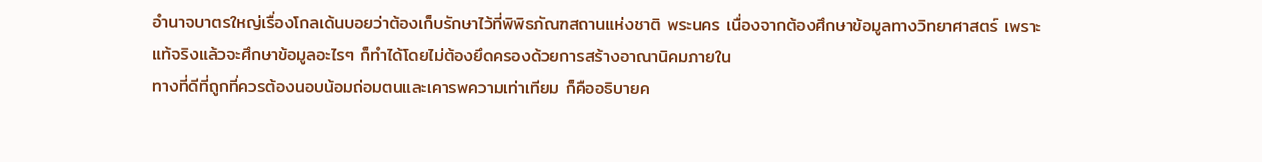อำนาจบาตรใหญ่เรื่องโกลเด้นบอยว่าต้องเก็บรักษาไว้ที่พิพิธภัณฑสถานแห่งชาติ พระนคร เนื่องจากต้องศึกษาข้อมูลทางวิทยาศาสตร์ เพราะแท้จริงแล้วจะศึกษาข้อมูลอะไรๆ ก็ทำได้โดยไม่ต้องยึดครองด้วยการสร้างอาณานิคมภายใน
ทางที่ดีที่ถูกที่ควรต้องนอบน้อมถ่อมตนและเคารพความเท่าเทียม ก็คืออธิบายค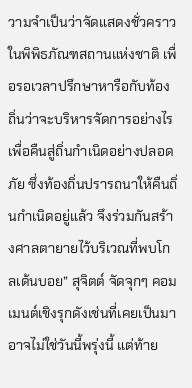วามจำเป็นว่าจัดแสดงชั่วคราวในพิพิธภัณฑสถานแห่งชาติ เพื่อรอเวลาปรึกษาหารือกับท้องถิ่นว่าจะบริหารจัดการอย่างไร เพื่อคืนสู่ถิ่นกำเนิดอย่างปลอดภัย ซึ่งท้องถิ่นปรารถนาให้คืนถิ่นกำเนิดอยู่แล้ว จึงร่วมกันสร้างศาลตายายไว้บริเวณที่พบโกลเด้นบอย” สุจิตต์ จัดจุกๆ คอมเมนต์เชิงรุกดังเช่นที่เคยเป็นมา
อาจไม่ใช่วันนี้พรุ่งนี้ แต่ท้าย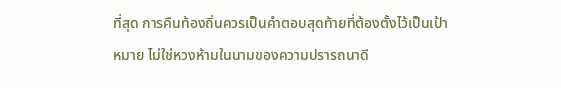ที่สุด การคืนท้องถิ่นควรเป็นคำตอบสุดท้ายที่ต้องตั้งไว้เป็นเป้าหมาย ไม่ใช่หวงห้ามในนามของความปรารถนาดี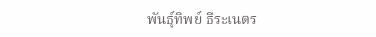พันธุ์ทิพย์ ธีระเนตร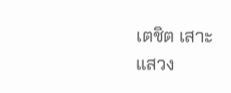เตชิต เสาะแสวง